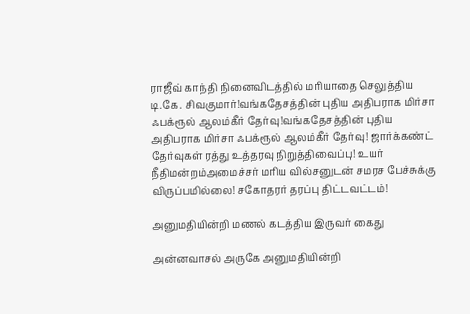ராஜீவ் காந்தி நினைவிடத்தில் மரியாதை செலுத்திய டி.கே. சிவகுமார்!வங்கதேசத்தின் புதிய அதிபராக மிர்சா ஃபக்ரூல் ஆலம்கீர் தேர்வு!வங்கதேசத்தின் புதிய அதிபராக மிர்சா ஃபக்ரூல் ஆலம்கீர் தேர்வு! ஜார்க்கண்ட் தேர்வுகள் ரத்து உத்தரவு நிறுத்திவைப்பு! உயர் நீதிமன்றம்அமைச்சர் மரிய வில்சனுடன் சமரச பேச்சுக்கு விருப்பமில்லை! சகோதரர் தரப்பு திட்டவட்டம்!

அனுமதியின்றி மணல் கடத்திய இருவர் கைது

அன்னவாசல் அருகே அனுமதியின்றி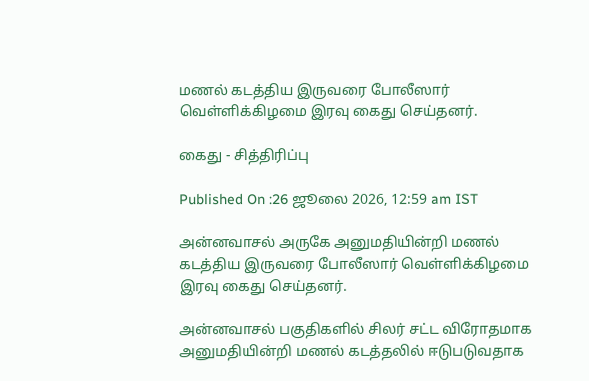மணல் கடத்திய இருவரை போலீஸார் வெள்ளிக்கிழமை இரவு கைது செய்தனர்.

கைது - சித்திரிப்பு

Published On :26 ஜூலை 2026, 12:59 am IST

அன்னவாசல் அருகே அனுமதியின்றி மணல் கடத்திய இருவரை போலீஸார் வெள்ளிக்கிழமை இரவு கைது செய்தனர்.

அன்னவாசல் பகுதிகளில் சிலர் சட்ட விரோதமாக அனுமதியின்றி மணல் கடத்தலில் ஈடுபடுவதாக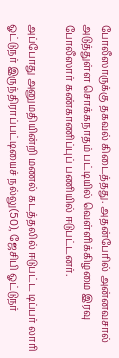போலீஸாருக்கு தகவல் கிடைத்தது. அதன்பேரில் அன்னவசால் அடுத்துள்ள சொக்கநாதம் பட்டியில் வெள்ளிக்கிழமை இரவு போலீஸார் கண்காணிப்புப் பணியில் ஈடுபட்டனர்.

அப்போது அனுமதியின்றி மணல் கடத்தலில் ஈடுபட்ட டிப்பர் லாரி ஓட்டுநர் இருந்திராப்பட்டியைச் நல்லு(50), ஜேசிபி ஓட்டுநர்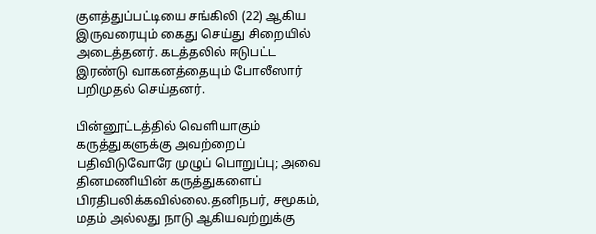குளத்துப்பட்டியை சங்கிலி (22) ஆகிய இருவரையும் கைது செய்து சிறையில் அடைத்தனர். கடத்தலில் ஈடுபட்ட இரண்டு வாகனத்தையும் போலீஸார் பறிமுதல் செய்தனர்.

பின்னூட்டத்தில் வெளியாகும் கருத்துகளுக்கு அவற்றைப் பதிவிடுவோரே முழுப் பொறுப்பு; அவை தினமணியின் கருத்துகளைப் பிரதிபலிக்கவில்லை.தனிநபர், சமூகம், மதம் அல்லது நாடு ஆகியவற்றுக்கு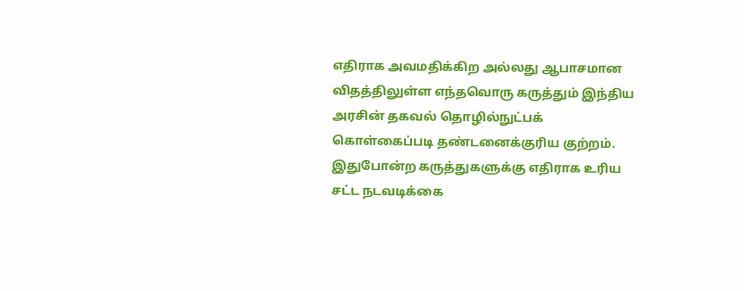எதிராக அவமதிக்கிற அல்லது ஆபாசமான விதத்திலுள்ள எந்தவொரு கருத்தும் இந்திய அரசின் தகவல் தொழில்நுட்பக் கொள்கைப்படி தண்டனைக்குரிய குற்றம். இதுபோன்ற கருத்துகளுக்கு எதிராக உரிய சட்ட நடவடிக்கை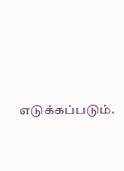எடுக்கப்படும்.